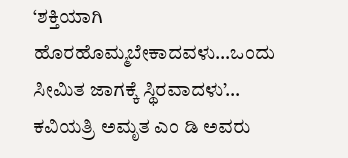‘ಶಕ್ತಿಯಾಗಿ ಹೊರಹೊಮ್ಮಬೇಕಾದವಳು…ಒಂದು ಸೀಮಿತ ಜಾಗಕ್ಕೆ ಸ್ಥಿರವಾದಳು’… ಕವಿಯತ್ರಿ ಅಮೃತ ಎಂ ಡಿ ಅವರು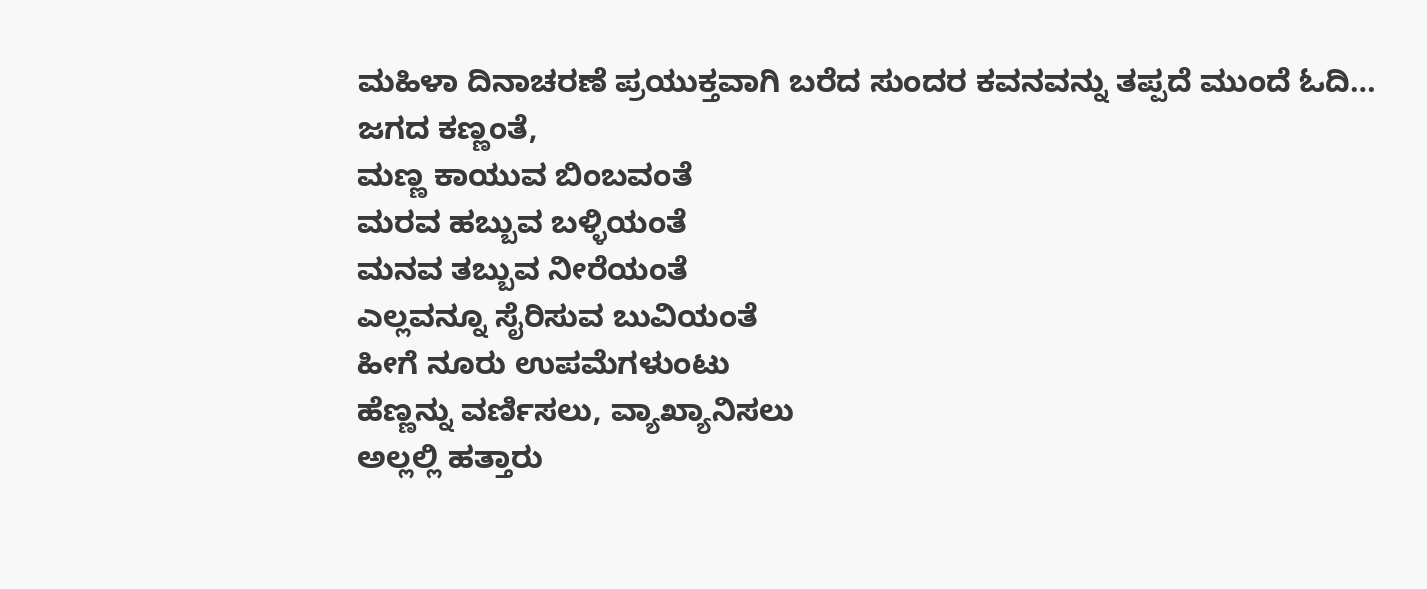ಮಹಿಳಾ ದಿನಾಚರಣೆ ಪ್ರಯುಕ್ತವಾಗಿ ಬರೆದ ಸುಂದರ ಕವನವನ್ನು ತಪ್ಪದೆ ಮುಂದೆ ಓದಿ…
ಜಗದ ಕಣ್ಣಂತೆ,
ಮಣ್ಣ ಕಾಯುವ ಬಿಂಬವಂತೆ
ಮರವ ಹಬ್ಬುವ ಬಳ್ಳಿಯಂತೆ
ಮನವ ತಬ್ಬುವ ನೀರೆಯಂತೆ
ಎಲ್ಲವನ್ನೂ ಸೈರಿಸುವ ಬುವಿಯಂತೆ
ಹೀಗೆ ನೂರು ಉಪಮೆಗಳುಂಟು
ಹೆಣ್ಣನ್ನು ವರ್ಣಿಸಲು, ವ್ಯಾಖ್ಯಾನಿಸಲು
ಅಲ್ಲಲ್ಲಿ ಹತ್ತಾರು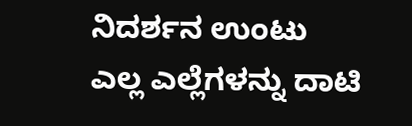ನಿದರ್ಶನ ಉಂಟು
ಎಲ್ಲ ಎಲ್ಲೆಗಳನ್ನು ದಾಟಿ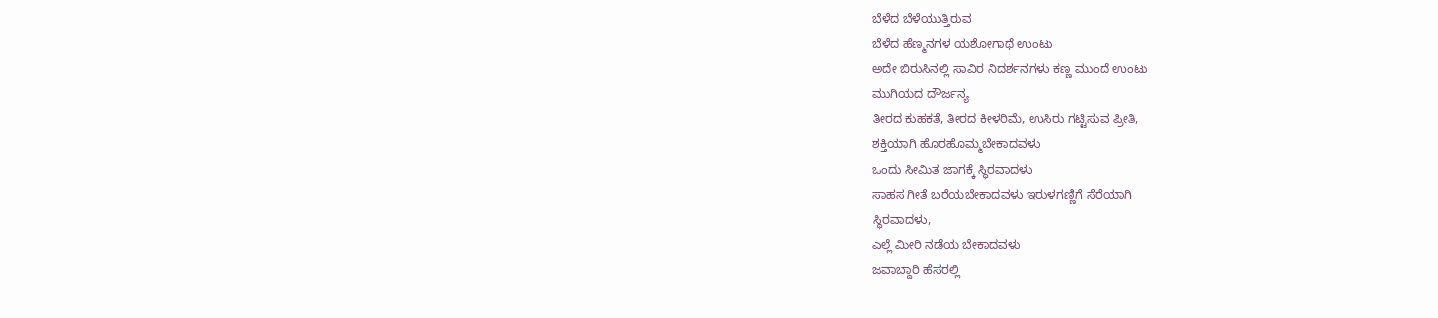ಬೆಳೆದ ಬೆಳೆಯುತ್ತಿರುವ
ಬೆಳೆದ ಹೆಣ್ಮನಗಳ ಯಶೋಗಾಥೆ ಉಂಟು
ಅದೇ ಬಿರುಸಿನಲ್ಲಿ ಸಾವಿರ ನಿದರ್ಶನಗಳು ಕಣ್ಣ ಮುಂದೆ ಉಂಟು
ಮುಗಿಯದ ದೌರ್ಜನ್ಯ
ತೀರದ ಕುಹಕತೆ, ತೀರದ ಕೀಳರಿಮೆ, ಉಸಿರು ಗಟ್ಟಿಸುವ ಪ್ರೀತಿ,
ಶಕ್ತಿಯಾಗಿ ಹೊರಹೊಮ್ಮಬೇಕಾದವಳು
ಒಂದು ಸೀಮಿತ ಜಾಗಕ್ಕೆ ಸ್ಥಿರವಾದಳು
ಸಾಹಸ ಗೀತೆ ಬರೆಯಬೇಕಾದವಳು ಇರುಳಗಣ್ಣಿಗೆ ಸೆರೆಯಾಗಿ
ಸ್ಥಿರವಾದಳು,
ಎಲ್ಲೆ ಮೀರಿ ನಡೆಯ ಬೇಕಾದವಳು
ಜವಾಬ್ದಾರಿ ಹೆಸರಲ್ಲಿ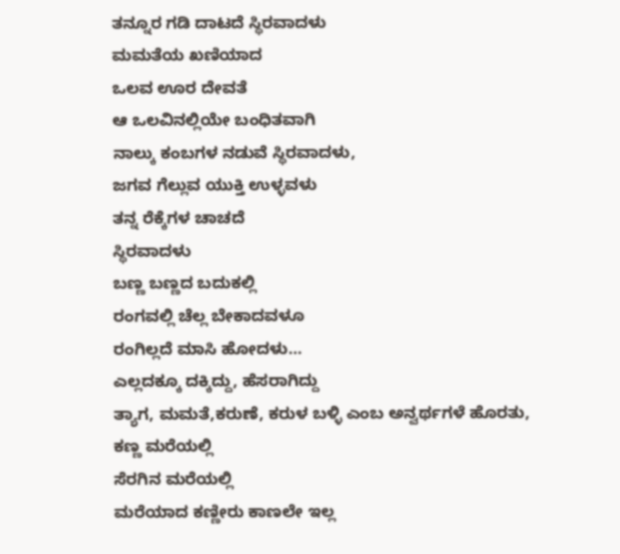ತನ್ನೂರ ಗಡಿ ದಾಟದೆ ಸ್ಥಿರವಾದಳು
ಮಮತೆಯ ಖಣಿಯಾದ
ಒಲವ ಊರ ದೇವತೆ
ಆ ಒಲವಿನಲ್ಲಿಯೇ ಬಂಧಿತವಾಗಿ
ನಾಲ್ಕು ಕಂಬಗಳ ನಡುವೆ ಸ್ಥಿರವಾದಳು,
ಜಗವ ಗೆಲ್ಲುವ ಯುಕ್ತಿ ಉಳ್ಳವಳು
ತನ್ನ ರೆಕ್ಕೆಗಳ ಚಾಚದೆ
ಸ್ಥಿರವಾದಳು
ಬಣ್ಣ ಬಣ್ಣದ ಬದುಕಲ್ಲಿ
ರಂಗವಲ್ಲಿ ಚೆಲ್ಲ ಬೇಕಾದವಳೂ
ರಂಗಿಲ್ಲದೆ ಮಾಸಿ ಹೋದಳು…
ಎಲ್ಲದಕ್ಕೂ ದಕ್ಕಿದ್ದು, ಹೆಸರಾಗಿದ್ದು
ತ್ಯಾಗ, ಮಮತೆ,ಕರುಣೆ, ಕರುಳ ಬಳ್ಳಿ ಎಂಬ ಅನ್ವರ್ಥಗಳೆ ಹೊರತು,
ಕಣ್ಣ ಮರೆಯಲ್ಲಿ
ಸೆರಗಿನ ಮರೆಯಲ್ಲಿ
ಮರೆಯಾದ ಕಣ್ಣೀರು ಕಾಣಲೇ ಇಲ್ಲ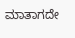ಮಾತಾಗದೇ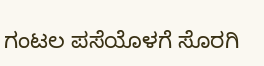ಗಂಟಲ ಪಸೆಯೊಳಗೆ ಸೊರಗಿ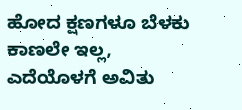ಹೋದ ಕ್ಷಣಗಳೂ ಬೆಳಕು ಕಾಣಲೇ ಇಲ್ಲ,
ಎದೆಯೊಳಗೆ ಅವಿತು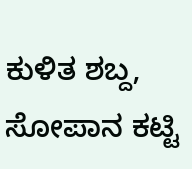ಕುಳಿತ ಶಬ್ದ,
ಸೋಪಾನ ಕಟ್ಟಿ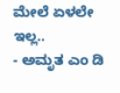ಮೇಲೆ ಏಳಲೇ ಇಲ್ಲ..
- ಅಮೃತ ಎಂ ಡಿ